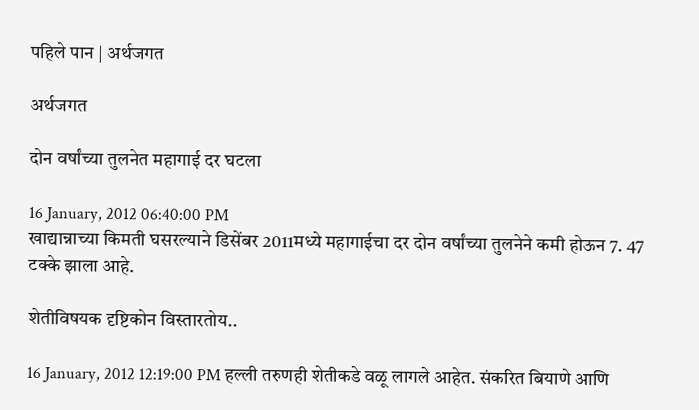पहिले पान | अर्थजगत

अर्थजगत

दोन वर्षांच्या तुलनेत महागाई दर घटला

16 January, 2012 06:40:00 PM
खाद्यान्नाच्या किमती घसरल्याने डिसेंबर 2011मध्ये महागाईचा दर दोन वर्षांच्या तुलनेने कमी होऊन 7. 47 टक्के झाला आहे.

शेतीविषयक दृष्टिकोन विस्तारतोय..

16 January, 2012 12:19:00 PM हल्ली तरुणही शेतीकडे वळू लागले आहेत. संकरित बियाणे आणि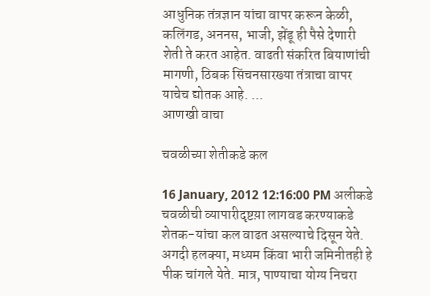आधुनिक तंत्रज्ञान यांचा वापर करून केळी, कलिंगड, अननस, भाजी, झेंडू ही पैसे देणारी शेती ते करत आहेत. वाढती संकरित बियाणांची मागणी, ठिबक सिंचनसारख्या तंत्राचा वापर याचेच द्योतक आहे. ...
आणखी वाचा

चवळीच्या शेतीकडे कल

16 January, 2012 12:16:00 PM अलीकडे चवळीची व्यापारीदृष्टय़ा लागवड करण्याकडे शेतक-यांचा कल वाढत असल्याचे दिसून येते. अगदी हलक्या, मध्यम किंवा भारी जमिनीतही हे पीक चांगले येते. मात्र, पाण्याचा योग्य निचरा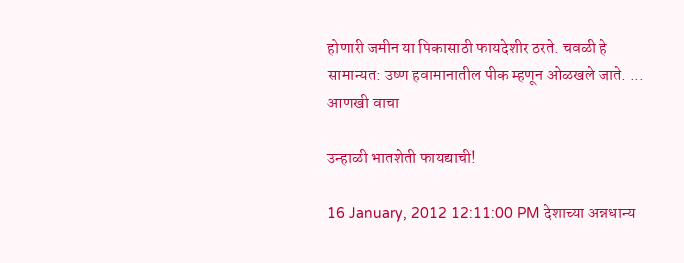होणारी जमीन या पिकासाठी फायदेशीर ठरते. चवळी हे सामान्यत: उष्ण हवामानातील पीक म्हणून ओळखले जाते. ...
आणखी वाचा

उन्हाळी भातशेती फायद्याची!

16 January, 2012 12:11:00 PM देशाच्या अन्नधान्य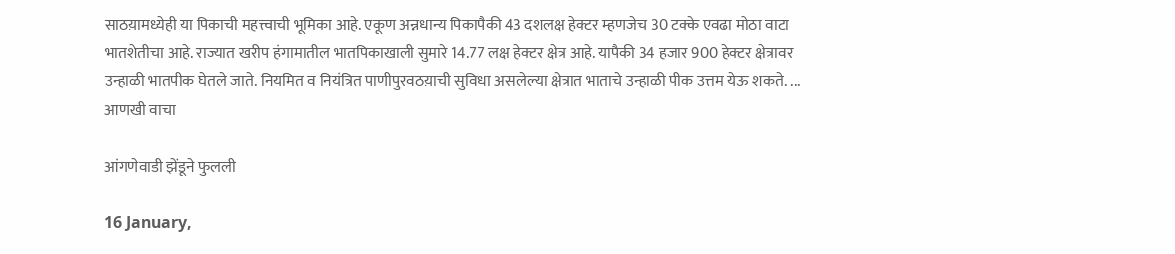साठय़ामध्येही या पिकाची महत्त्वाची भूमिका आहे. एकूण अन्नधान्य पिकापैकी 43 दशलक्ष हेक्टर म्हणजेच 30 टक्के एवढा मोठा वाटा भातशेतीचा आहे. राज्यात खरीप हंगामातील भातपिकाखाली सुमारे 14.77 लक्ष हेक्टर क्षेत्र आहे. यापैकी 34 हजार 900 हेक्टर क्षेत्रावर उन्हाळी भातपीक घेतले जाते. नियमित व नियंत्रित पाणीपुरवठय़ाची सुविधा असलेल्या क्षेत्रात भाताचे उन्हाळी पीक उत्तम येऊ शकते. ...
आणखी वाचा

आंगणेवाडी झेंडूने फुलली

16 January,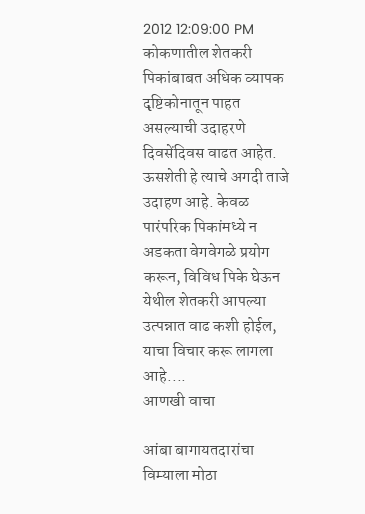2012 12:09:00 PM कोकणातील शेतकरी पिकांबाबत अधिक व्यापक दृष्टिकोनातून पाहत असल्याची उदाहरणे दिवसेंदिवस वाढत आहेत. ऊसशेती हे त्याचे अगदी ताजे उदाहण आहे. केवळ पारंपरिक पिकांमध्ये न अडकता वेगवेगळे प्रयोग करून, विविध पिके घेऊन येथील शेतकरी आपल्या उत्पन्नात वाढ कशी होईल, याचा विचार करू लागला आहे....
आणखी वाचा

आंबा बागायतदारांचा विम्याला मोठा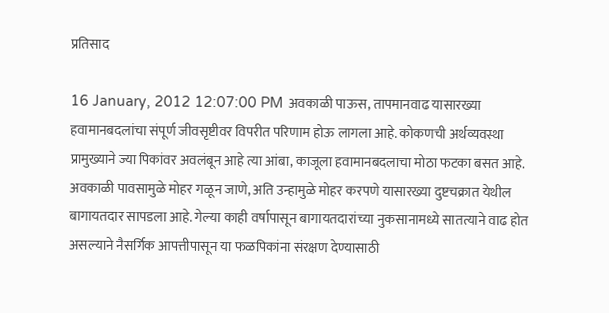प्रतिसाद

16 January, 2012 12:07:00 PM अवकाळी पाऊस, तापमानवाढ यासारख्या हवामानबदलांचा संपूर्ण जीवसृष्टीवर विपरीत परिणाम होऊ लागला आहे. कोकणची अर्थव्यवस्था प्रामुख्याने ज्या पिकांवर अवलंबून आहे त्या आंबा, काजूला हवामानबदलाचा मोठा फटका बसत आहे. अवकाळी पावसामुळे मोहर गळून जाणे, अति उन्हामुळे मोहर करपणे यासारख्या दुष्टचक्रात येथील बागायतदार सापडला आहे. गेल्या काही वर्षापासून बागायतदारांच्या नुकसानामध्ये सातत्याने वाढ होत असल्याने नैसर्गिक आपत्तीपासून या फळपिकांना संरक्षण देण्यासाठी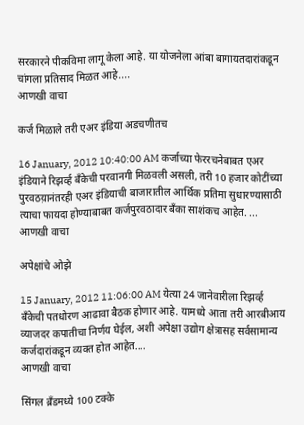सरकारने पीकविमा लागू केला आहे. या योजनेला आंबा बागायतदारांकडून चांगला प्रतिसाद मिळत आहे....
आणखी वाचा

कर्ज मिळाले तरी एअर इंडिया अडचणीतच

16 January, 2012 10:40:00 AM कर्जाच्या फेररचनेबाबत एअर इंडियाने रिझव्‍‌र्ह बँकेची परवानगी मिळवली असली, तरी 10 हजार कोटींच्या पुरवठय़ानंतरही एअर इंडियाची बाजारातील आर्थिक प्रतिमा सुधारण्यासाठी त्याचा फायदा होण्याबाबत कर्जपुरवठादार बँका साशंकच आहेत. ...
आणखी वाचा

अपेक्षांचे ओझे

15 January, 2012 11:06:00 AM येत्या 24 जानेवारीला रिझव्‍‌र्ह बँकेची पतधोरण आढावा बैठक होणार आहे. यामध्ये आता तरी आरबीआय व्याजदर कपातीचा निर्णय घेईल, अशी अपेक्षा उद्योग क्षेत्रासह सर्वसामान्य कर्जदारांकडून व्यक्त होत आहेत....
आणखी वाचा

सिंगल ब्रँडमध्ये 100 टक्के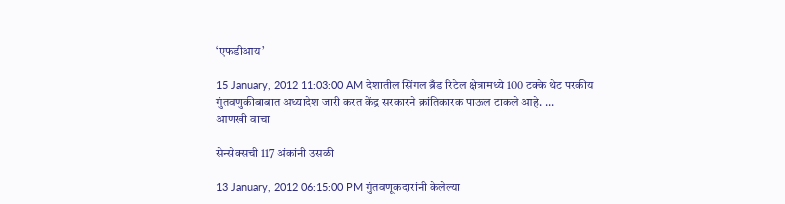‘एफडीआय’

15 January, 2012 11:03:00 AM देशातील सिंगल ब्रँड रिटेल क्षेत्रामध्ये 100 टक्के थेट परकीय गुंतवणुकीबाबात अध्यादेश जारी करत केंद्र सरकारने क्रांतिकारक पाऊल टाकले आहे. ...
आणखी वाचा

सेन्सेक्सची 117 अंकांनी उसळी

13 January, 2012 06:15:00 PM गुंतवणूकदारांनी केलेल्या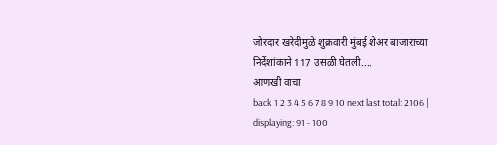जोरदार खरेदीमुळे शुक्रवारी मुंबई शेअर बाजाराच्या निर्देशांकाने 117 उसळी घेतली....
आणखी वाचा
back 1 2 3 4 5 6 7 8 9 10 next last total: 2106 | displaying: 91 - 100